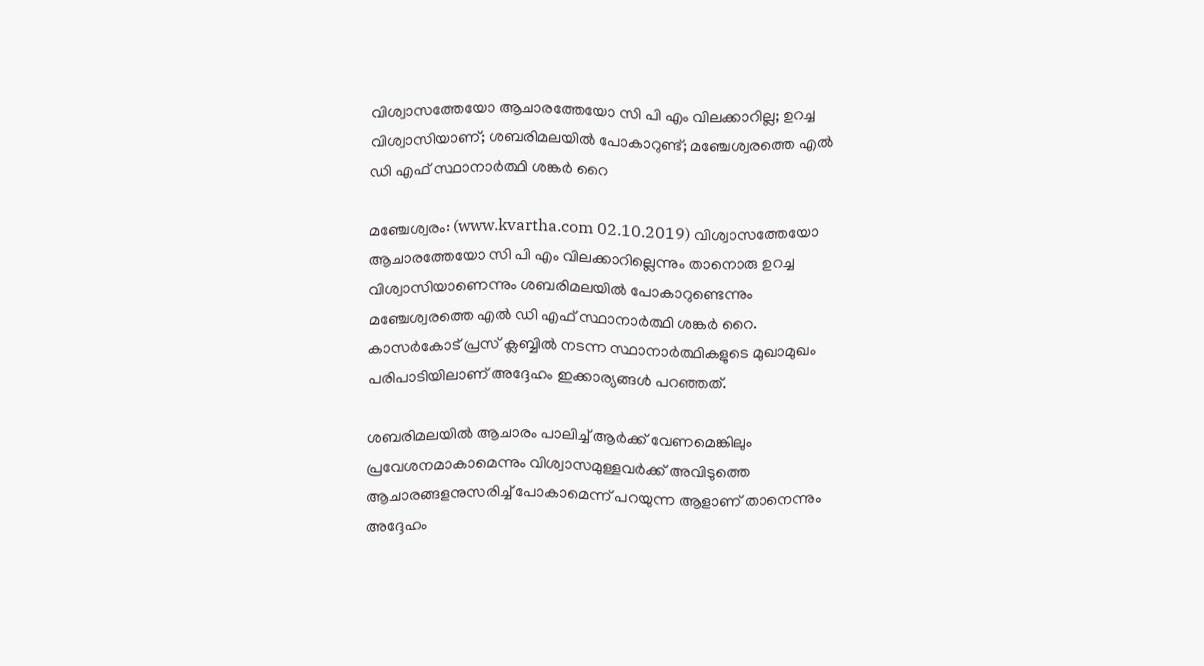വിശ്വാസത്തേയോ ആചാരത്തേയോ സി പി എം വിലക്കാറില്ല; ഉറച്ച വിശ്വാസിയാണ്; ശബരിമലയില്‍ പോകാറുണ്ട്; മഞ്ചേശ്വരത്തെ എല്‍ ഡി എഫ് സ്ഥാനാര്‍ത്ഥി ശങ്കര്‍ റൈ

മഞ്ചേശ്വരം: (www.kvartha.com 02.10.2019) വിശ്വാസത്തേയോ ആചാരത്തേയോ സി പി എം വിലക്കാറില്ലെന്നും താനൊരു ഉറച്ച വിശ്വാസിയാണെന്നും ശബരിമലയില്‍ പോകാറുണ്ടെന്നും മഞ്ചേശ്വരത്തെ എല്‍ ഡി എഫ് സ്ഥാനാര്‍ത്ഥി ശങ്കര്‍ റൈ. കാസര്‍കോട് പ്രസ് ക്ലബ്ബില്‍ നടന്ന സ്ഥാനാര്‍ത്ഥികളുടെ മുഖാമുഖം പരിപാടിയിലാണ് അദ്ദേഹം ഇക്കാര്യങ്ങള്‍ പറഞ്ഞത്.

ശബരിമലയില്‍ ആചാരം പാലിച്ച് ആര്‍ക്ക് വേണമെങ്കിലും പ്രവേശനമാകാമെന്നും വിശ്വാസമുള്ളവര്‍ക്ക് അവിടുത്തെ ആചാരങ്ങളനുസരിച്ച് പോകാമെന്ന് പറയുന്ന ആളാണ് താനെന്നും അദ്ദേഹം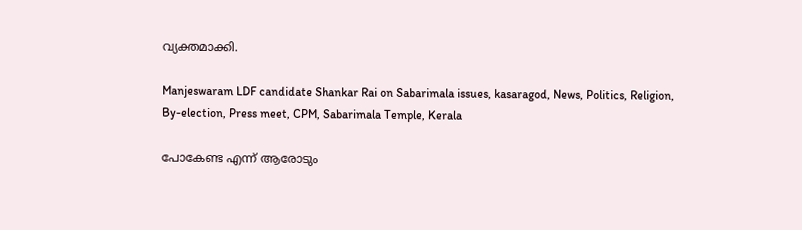വ്യക്തമാക്കി.

Manjeswaram LDF candidate Shankar Rai on Sabarimala issues, kasaragod, News, Politics, Religion, By-election, Press meet, CPM, Sabarimala Temple, Kerala

പോകേണ്ട എന്ന് ആരോടും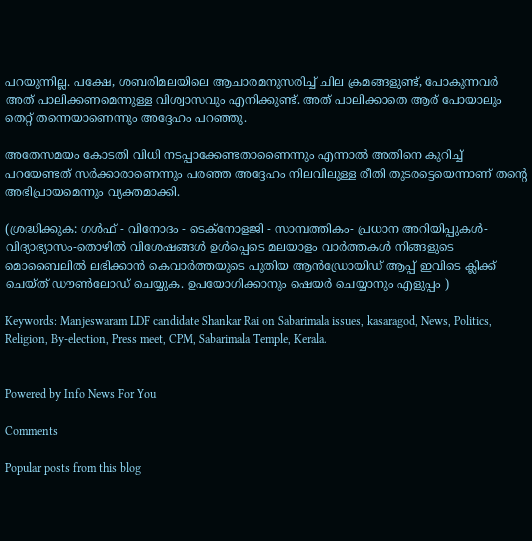പറയുന്നില്ല. പക്ഷേ, ശബരിമലയിലെ ആചാരമനുസരിച്ച് ചില ക്രമങ്ങളുണ്ട്, പോകുന്നവര്‍ അത് പാലിക്കണമെന്നുള്ള വിശ്വാസവും എനിക്കുണ്ട്. അത് പാലിക്കാതെ ആര് പോയാലും തെറ്റ് തന്നെയാണെന്നും അദ്ദേഹം പറഞ്ഞു.

അതേസമയം കോടതി വിധി നടപ്പാക്കേണ്ടതാണൈന്നും എന്നാല്‍ അതിനെ കുറിച്ച് പറയേണ്ടത് സര്‍ക്കാരാണെന്നും പരഞ്ഞ അദ്ദേഹം നിലവിലുള്ള രീതി തുടരട്ടെയെന്നാണ് തന്റെ അഭിപ്രായമെന്നും വ്യക്തമാക്കി.

(ശ്രദ്ധിക്കുക: ഗൾഫ് - വിനോദം - ടെക്നോളജി - സാമ്പത്തികം- പ്രധാന അറിയിപ്പുകൾ-വിദ്യാഭ്യാസം-തൊഴിൽ വിശേഷങ്ങൾ ഉൾപ്പെടെ മലയാളം വാർത്തകൾ നിങ്ങളുടെ മൊബൈലിൽ ലഭിക്കാൻ കെവാർത്തയുടെ പുതിയ ആൻഡ്രോയിഡ് ആപ്പ് ഇവിടെ ക്ലിക്ക് ചെയ്ത് ഡൗൺലോഡ് ചെയ്യുക. ഉപയോഗിക്കാനും ഷെയർ ചെയ്യാനും എളുപ്പം )

Keywords: Manjeswaram LDF candidate Shankar Rai on Sabarimala issues, kasaragod, News, Politics, Religion, By-election, Press meet, CPM, Sabarimala Temple, Kerala.


Powered by Info News For You

Comments

Popular posts from this blog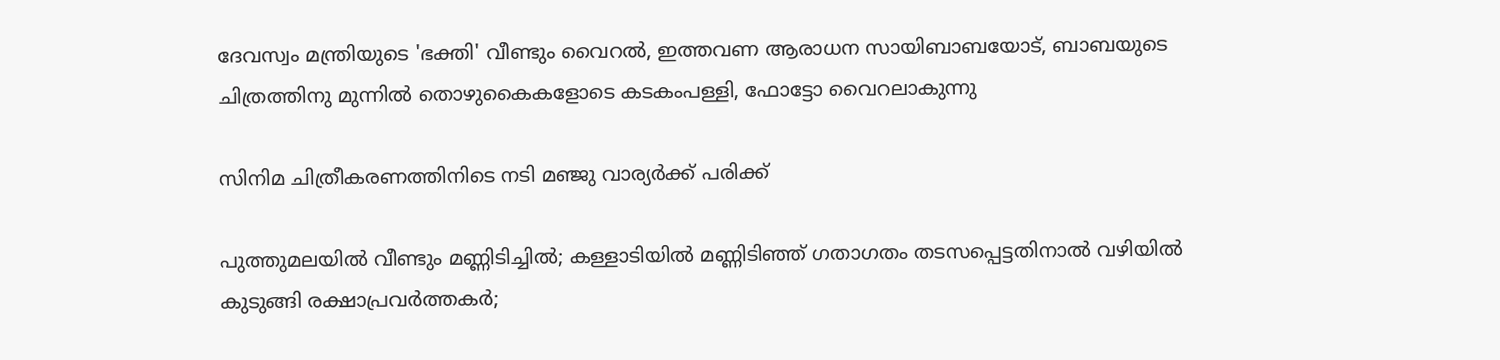ദേവസ്വം മന്ത്രിയുടെ 'ഭക്തി' വീണ്ടും വൈറല്‍, ഇത്തവണ ആരാധന സായിബാബയോട്, ബാബയുടെ ചിത്രത്തിനു മുന്നില്‍ തൊഴുകൈകളോടെ കടകംപള്ളി, ഫോട്ടോ വൈറലാകുന്നു

സിനിമ ചിത്രീകരണത്തിനിടെ നടി മഞ്ജു വാര്യര്‍ക്ക് പരിക്ക്

പുത്തുമലയില്‍ വീണ്ടും മണ്ണിടിച്ചില്‍; കള്ളാടിയില്‍ മണ്ണിടിഞ്ഞ് ഗതാഗതം തടസപ്പെട്ടതിനാല്‍ വഴിയില്‍ കുടുങ്ങി രക്ഷാപ്രവര്‍ത്തകര്‍;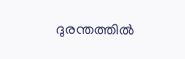ദുരന്തത്തില്‍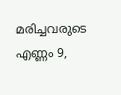മരിച്ചവരുടെ എണ്ണം 9,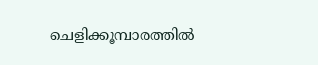ചെളിക്കൂമ്പാരത്തില്‍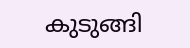കുടുങ്ങി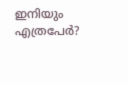ഇനിയും എത്രപേര്‍?